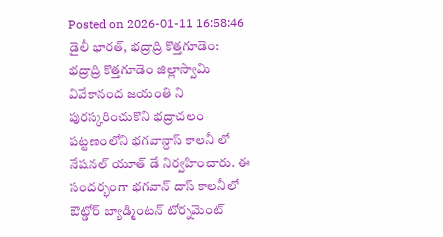Posted on 2026-01-11 16:58:46
డైలీ భారత్, భద్రాద్రి కొత్తగూడెం: భద్రాద్రి కొత్తగూడెం జిల్లాస్వామి వివేకానంద జయంతి ని పురస్కరించుకొని భద్రాచలం పట్టణంలోని భగవాన్దాస్ కాలనీ లో నేషనల్ యూత్ డే నిర్వహించారు. ఈ సందర్భంగా భగవాన్ దాస్ కాలనీలో ఔట్డోర్ బ్యాడ్మింటన్ టోర్నమెంట్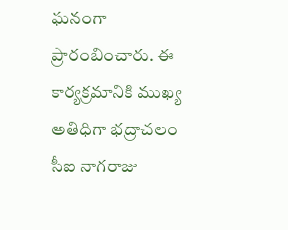ఘనంగా ప్రారంబించారు. ఈ కార్యక్రమానికి ముఖ్య అతిధిగా భద్రాచలం సీఐ నాగరాజు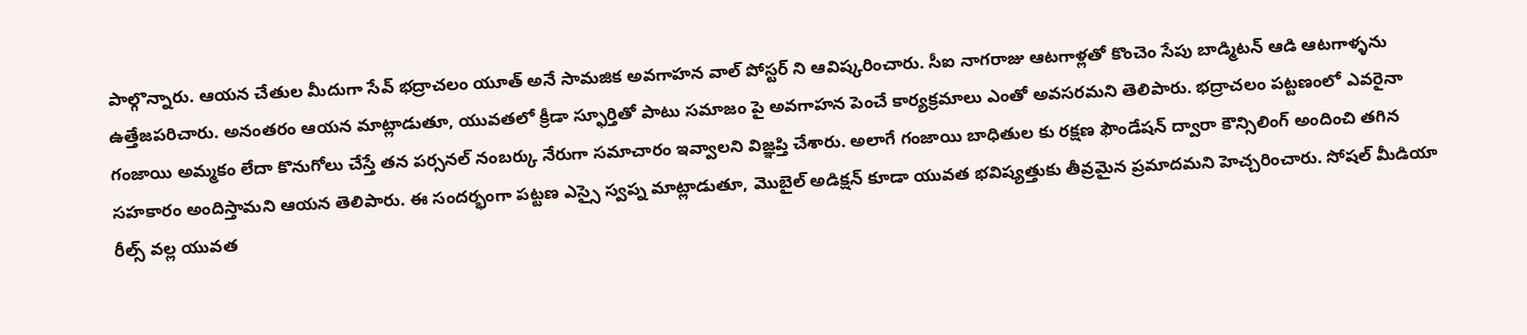పాల్గొన్నారు. ఆయన చేతుల మీదుగా సేవ్ భద్రాచలం యూత్ అనే సామజిక అవగాహన వాల్ పోస్టర్ ని ఆవిష్కరించారు. సీఐ నాగరాజు ఆటగాళ్లతో కొంచెం సేపు బాడ్మిటన్ ఆడి ఆటగాళ్ళను ఉత్తేజపరిచారు. అనంతరం ఆయన మాట్లాడుతూ, యువతలో క్రీడా స్ఫూర్తితో పాటు సమాజం పై అవగాహన పెంచే కార్యక్రమాలు ఎంతో అవసరమని తెలిపారు. భద్రాచలం పట్టణంలో ఎవరైనా గంజాయి అమ్మకం లేదా కొనుగోలు చేస్తే తన పర్సనల్ నంబర్కు నేరుగా సమాచారం ఇవ్వాలని విజ్ఞప్తి చేశారు. అలాగే గంజాయి బాధితుల కు రక్షణ ఫౌండేషన్ ద్వారా కౌన్సిలింగ్ అందించి తగిన సహకారం అందిస్తామని ఆయన తెలిపారు. ఈ సందర్భంగా పట్టణ ఎస్సై స్వప్న మాట్లాడుతూ, మొబైల్ అడిక్షన్ కూడా యువత భవిష్యత్తుకు తీవ్రమైన ప్రమాదమని హెచ్చరించారు. సోషల్ మీడియా రీల్స్ వల్ల యువత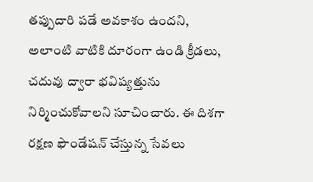తప్పుదారి పడే అవకాశం ఉందని, అలాంటి వాటికి దూరంగా ఉండి క్రీడలు, చదువు ద్వారా భవిష్యత్తును నిర్మించుకోవాలని సూచించారు. ఈ దిశగా రక్షణ ఫౌండేషన్ చేస్తున్న సేవలు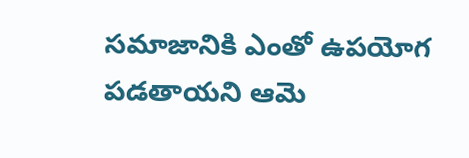సమాజానికి ఎంతో ఉపయోగ పడతాయని ఆమె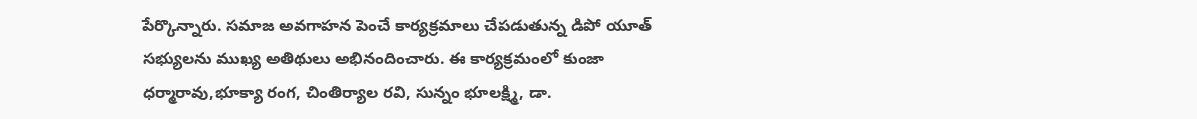పేర్కొన్నారు. సమాజ అవగాహన పెంచే కార్యక్రమాలు చేపడుతున్న డిపో యూత్ సభ్యులను ముఖ్య అతిథులు అభినందించారు. ఈ కార్యక్రమంలో కుంజా ధర్మారావు,భూక్యా రంగ, చింతిర్యాల రవి, సున్నం భూలక్ష్మి, డా.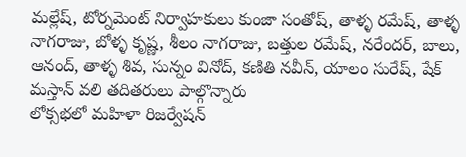మల్లేష్, టోర్నమెంట్ నిర్వాహకులు కుంజా సంతోష్, తాళ్ళ రమేష్, తాళ్ళ నాగరాజు, బోళ్ళ కృష్ణ, శీలం నాగరాజు, బత్తుల రమేష్, నరేందర్, బాలు, ఆనంద్, తాళ్ళ శివ, సున్నం వినోద్, కణితి నవీన్, యాలం సురేష్, షేక్ మస్తాన్ వలి తదితరులు పాల్గొన్నారు
లోక్సభలో మహిళా రిజర్వేషన్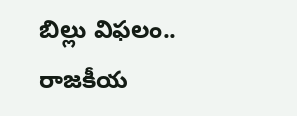బిల్లు విఫలం.. రాజకీయ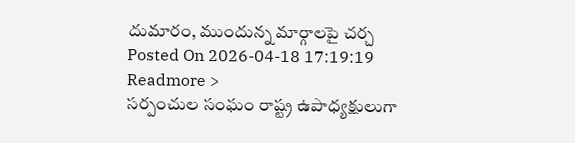దుమారం, ముందున్న మార్గాలపై చర్చ
Posted On 2026-04-18 17:19:19
Readmore >
సర్పంచుల సంఘం రాష్ట్ర ఉపాధ్యక్షులుగా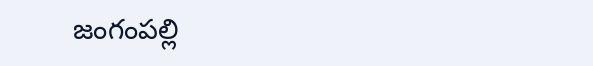జంగంపల్లి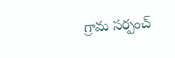గ్రామ సర్పంచ్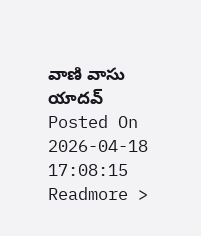వాణి వాసు యాదవ్
Posted On 2026-04-18 17:08:15
Readmore >